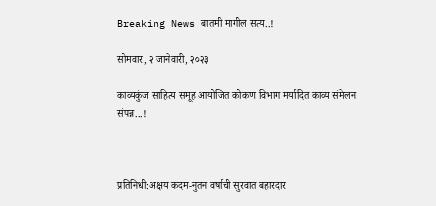Breaking News बातमी मागील सत्य..!

सोमवार, २ जानेवारी, २०२३

काव्यकुंज साहित्य समूह आयोजित कोकण विभाग मर्यादित काव्य संमेलन संपन्न...!



प्रतिनिधी:अक्षय कदम-नुतन वर्षाची सुरवात बहारदार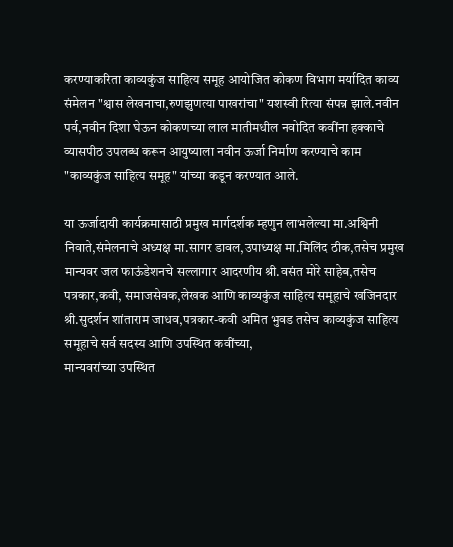करण्याकरिता काव्यकुंज साहित्य समूह आयोजित कोकण विभाग मर्यादित काव्य संमेलन "श्वास लेखनाचा,रुणझुणत्या पाखरांचा" यशस्वी रित्या संपन्न झाले.नवीन पर्व,नवीन दिशा घेऊन कोकणच्या लाल मातीमधील नवोदित कवींना हक्काचे व्यासपीठ उपलब्ध करून आयुष्याला नवीन ऊर्जा निर्माण करण्याचे काम "काव्यकुंज साहित्य समूह" यांच्या कडून करण्यात आले.

या ऊर्जादायी कार्यक्रमासाठी प्रमुख मार्गदर्शक म्हणुन लाभलेल्या मा.अश्विनी निवाते,संमेलनाचे अध्यक्ष मा.सागर डावल,उपाध्यक्ष मा.मिलिंद ठीक,तसेच प्रमुख मान्यवर जल फाऊंडेशनचे सल्लागार आदरणीय श्री.वसंत मोरे साहेब,तसेच पत्रकार,कवी, समाजसेवक,लेखक आणि काव्यकुंज साहित्य समूहाचे खजिनदार श्री.सुदर्शन शांताराम जाधव,पत्रकार-कवी अमित भुवड तसेच काव्यकुंज साहित्य समूहाचे सर्व सदस्य आणि उपस्थित कवींच्या,
मान्यवरांच्या उपस्थित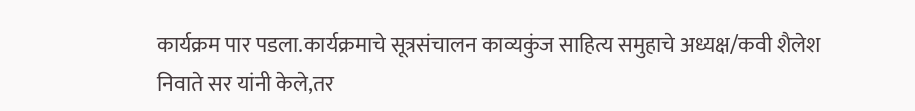कार्यक्रम पार पडला.कार्यक्रमाचे सूत्रसंचालन काव्यकुंज साहित्य समुहाचे अध्यक्ष/कवी शैलेश निवाते सर यांनी केले,तर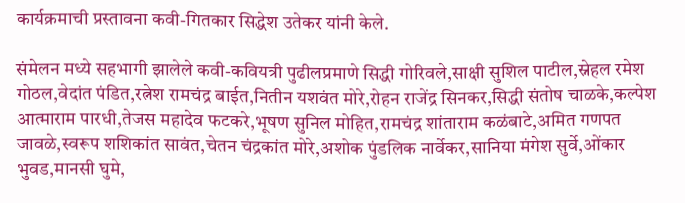कार्यक्रमाची प्रस्तावना कवी-गितकार सिद्धेश उतेकर यांनी केले.

संमेलन मध्ये सहभागी झालेले कवी-कवियत्री पुढीलप्रमाणे सिद्धी गोरिवले,साक्षी सुशिल पाटील,स्नेहल रमेश गोठल,वेदांत पंडित,रत्नेश रामचंद्र बाईत,नितीन यशवंत मोरे,रोहन राजेंद्र सिनकर,सिद्धी संतोष चाळके,कल्पेश आत्माराम पारधी,तेजस महादेव फटकरे,भूषण सुनिल मोहित,रामचंद्र शांताराम कळंबाटे,अमित गणपत जावळे,स्वरूप शशिकांत सावंत,चेतन चंद्रकांत मोरे,अशोक पुंडलिक नार्वेकर,सानिया मंगेश सुर्वे,ओंकार भुवड,मानसी घुमे,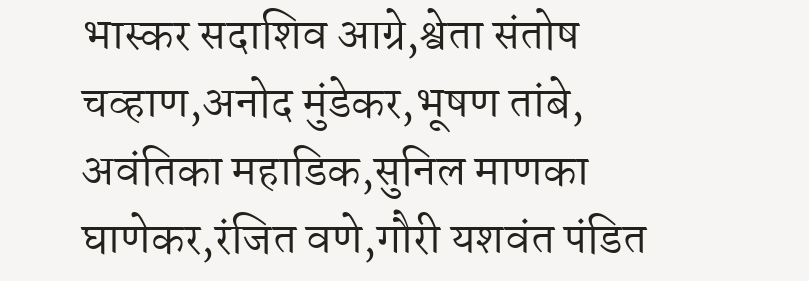भास्कर सदाशिव आग्रे,श्वेता संतोष चव्हाण,अनोद मुंडेकर,भूषण तांबे,
अवंतिका महाडिक,सुनिल माणका घाणेकर,रंजित वणे,गौरी यशवंत पंडित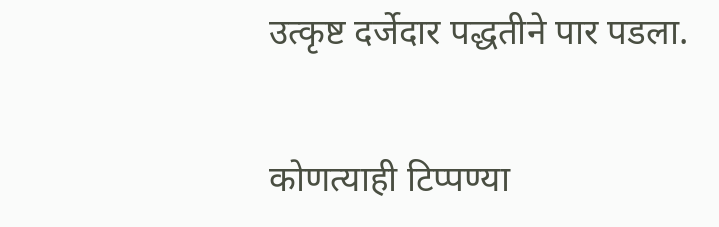उत्कृष्ट दर्जेदार पद्धतीने पार पडला.


कोणत्याही टिप्पण्‍या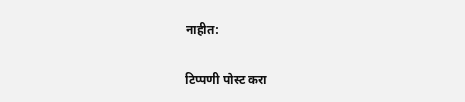नाहीत:

टिप्पणी पोस्ट करा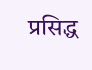प्रसिद्ध